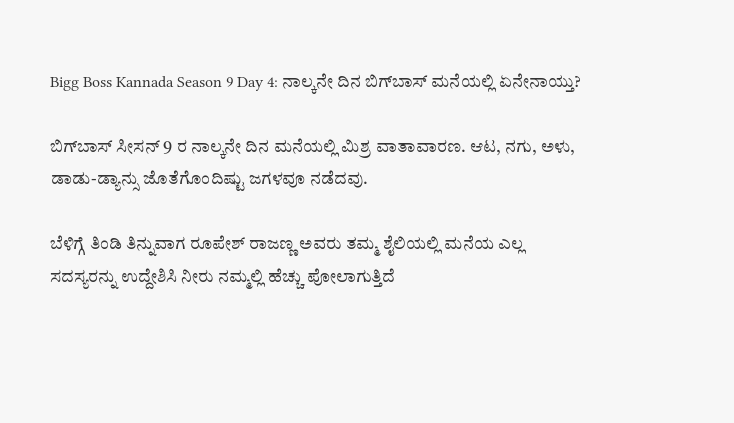Bigg Boss Kannada Season 9 Day 4: ನಾಲ್ಕನೇ ದಿನ ಬಿಗ್‌ಬಾಸ್ ಮನೆಯಲ್ಲಿ ಏನೇನಾಯ್ತು?

ಬಿಗ್‌ಬಾಸ್ ಸೀಸನ್ 9 ರ ನಾಲ್ಕನೇ ದಿನ ಮನೆಯಲ್ಲಿ ಮಿಶ್ರ ವಾತಾವಾರಣ. ಆಟ, ನಗು, ಅಳು, ಡಾಡು-ಡ್ಯಾನ್ಸು ಜೊತೆಗೊಂದಿಷ್ಟು ಜಗಳವೂ ನಡೆದವು.

ಬೆಳಿಗ್ಗೆ ತಿಂಡಿ ತಿನ್ನುವಾಗ ರೂಪೇಶ್ ರಾಜಣ್ಣ ಅವರು ತಮ್ಮ ಶೈಲಿಯಲ್ಲಿ ಮನೆಯ ಎಲ್ಲ ಸದಸ್ಯರನ್ನು ಉದ್ದೇಶಿಸಿ ನೀರು ನಮ್ಮಲ್ಲಿ ಹೆಚ್ಚು ಪೋಲಾಗುತ್ತಿದೆ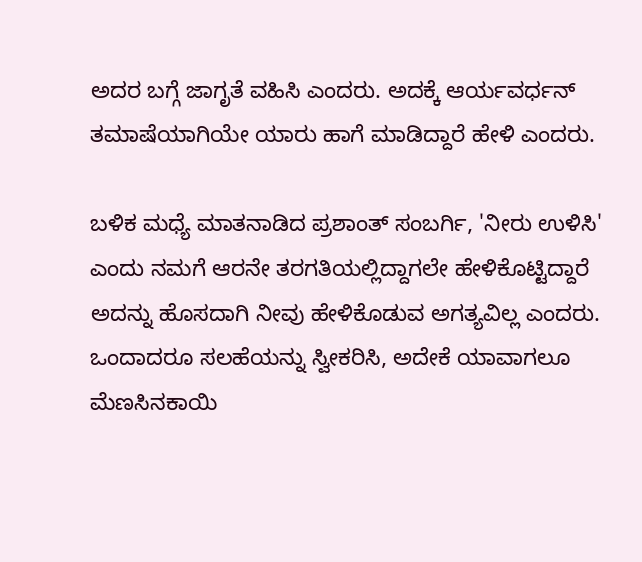ಅದರ ಬಗ್ಗೆ ಜಾಗೃತೆ ವಹಿಸಿ ಎಂದರು. ಅದಕ್ಕೆ ಆರ್ಯವರ್ಧನ್ ತಮಾಷೆಯಾಗಿಯೇ ಯಾರು ಹಾಗೆ ಮಾಡಿದ್ದಾರೆ ಹೇಳಿ ಎಂದರು.

ಬಳಿಕ ಮಧ್ಯೆ ಮಾತನಾಡಿದ ಪ್ರಶಾಂತ್ ಸಂಬರ್ಗಿ, 'ನೀರು ಉಳಿಸಿ' ಎಂದು ನಮಗೆ ಆರನೇ ತರಗತಿಯಲ್ಲಿದ್ದಾಗಲೇ ಹೇಳಿಕೊಟ್ಟಿದ್ದಾರೆ ಅದನ್ನು ಹೊಸದಾಗಿ ನೀವು ಹೇಳಿಕೊಡುವ ಅಗತ್ಯವಿಲ್ಲ ಎಂದರು. ಒಂದಾದರೂ ಸಲಹೆಯನ್ನು ಸ್ವೀಕರಿಸಿ, ಅದೇಕೆ ಯಾವಾಗಲೂ ಮೆಣಸಿನಕಾಯಿ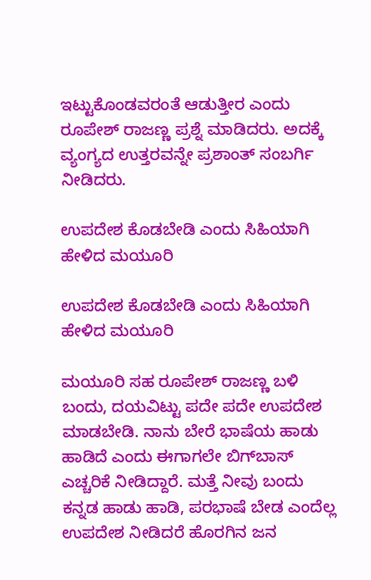ಇಟ್ಟುಕೊಂಡವರಂತೆ ಆಡುತ್ತೀರ ಎಂದು ರೂಪೇಶ್ ರಾಜಣ್ಣ ಪ್ರಶ್ನೆ ಮಾಡಿದರು. ಅದಕ್ಕೆ ವ್ಯಂಗ್ಯದ ಉತ್ತರವನ್ನೇ ಪ್ರಶಾಂತ್ ಸಂಬರ್ಗಿ ನೀಡಿದರು.

ಉಪದೇಶ ಕೊಡಬೇಡಿ ಎಂದು ಸಿಹಿಯಾಗಿ ಹೇಳಿದ ಮಯೂರಿ

ಉಪದೇಶ ಕೊಡಬೇಡಿ ಎಂದು ಸಿಹಿಯಾಗಿ ಹೇಳಿದ ಮಯೂರಿ

ಮಯೂರಿ ಸಹ ರೂಪೇಶ್ ರಾಜಣ್ಣ ಬಳಿ ಬಂದು, ದಯವಿಟ್ಟು ಪದೇ ಪದೇ ಉಪದೇಶ ಮಾಡಬೇಡಿ. ನಾನು ಬೇರೆ ಭಾಷೆಯ ಹಾಡು ಹಾಡಿದೆ ಎಂದು ಈಗಾಗಲೇ ಬಿಗ್‌ಬಾಸ್ ಎಚ್ಚರಿಕೆ ನೀಡಿದ್ದಾರೆ. ಮತ್ತೆ ನೀವು ಬಂದು ಕನ್ನಡ ಹಾಡು ಹಾಡಿ, ಪರಭಾಷೆ ಬೇಡ ಎಂದೆಲ್ಲ ಉಪದೇಶ ನೀಡಿದರೆ ಹೊರಗಿನ ಜನ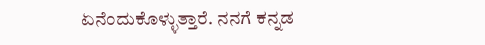ಏನೆಂದುಕೊಳ್ಳುತ್ತಾರೆ. ನನಗೆ ಕನ್ನಡ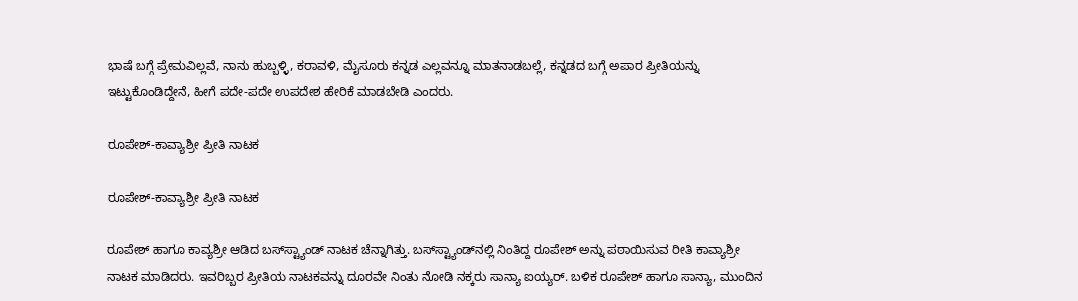ಭಾಷೆ ಬಗ್ಗೆ ಪ್ರೇಮವಿಲ್ಲವೆ, ನಾನು ಹುಬ್ಬಳ್ಳಿ, ಕರಾವಳಿ, ಮೈಸೂರು ಕನ್ನಡ ಎಲ್ಲವನ್ನೂ ಮಾತನಾಡಬಲ್ಲೆ, ಕನ್ನಡದ ಬಗ್ಗೆ ಅಪಾರ ಪ್ರೀತಿಯನ್ನು ಇಟ್ಟುಕೊಂಡಿದ್ದೇನೆ, ಹೀಗೆ ಪದೇ-ಪದೇ ಉಪದೇಶ ಹೇರಿಕೆ ಮಾಡಬೇಡಿ ಎಂದರು.

ರೂಪೇಶ್-ಕಾವ್ಯಾಶ್ರೀ ಪ್ರೀತಿ ನಾಟಕ

ರೂಪೇಶ್-ಕಾವ್ಯಾಶ್ರೀ ಪ್ರೀತಿ ನಾಟಕ

ರೂಪೇಶ್ ಹಾಗೂ ಕಾವ್ಯಶ್ರೀ ಆಡಿದ ಬಸ್‌ಸ್ಟ್ಯಾಂಡ್ ನಾಟಕ ಚೆನ್ನಾಗಿತ್ತು. ಬಸ್‌ಸ್ಟ್ಯಾಂಡ್‌ನಲ್ಲಿ ನಿಂತಿದ್ದ ರೂಪೇಶ್ ಅನ್ನು ಪಠಾಯಿಸುವ ರೀತಿ ಕಾವ್ಯಾಶ್ರೀ ನಾಟಕ ಮಾಡಿದರು. ಇವರಿಬ್ಬರ ಪ್ರೀತಿಯ ನಾಟಕವನ್ನು ದೂರವೇ ನಿಂತು ನೋಡಿ ನಕ್ಕರು ಸಾನ್ಯಾ ಐಯ್ಯರ್. ಬಳಿಕ ರೂಪೇಶ್ ಹಾಗೂ ಸಾನ್ಯಾ, ಮುಂದಿನ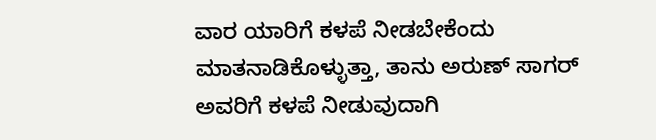ವಾರ ಯಾರಿಗೆ ಕಳಪೆ ನೀಡಬೇಕೆಂದು ಮಾತನಾಡಿಕೊಳ್ಳುತ್ತಾ, ತಾನು ಅರುಣ್ ಸಾಗರ್ ಅವರಿಗೆ ಕಳಪೆ ನೀಡುವುದಾಗಿ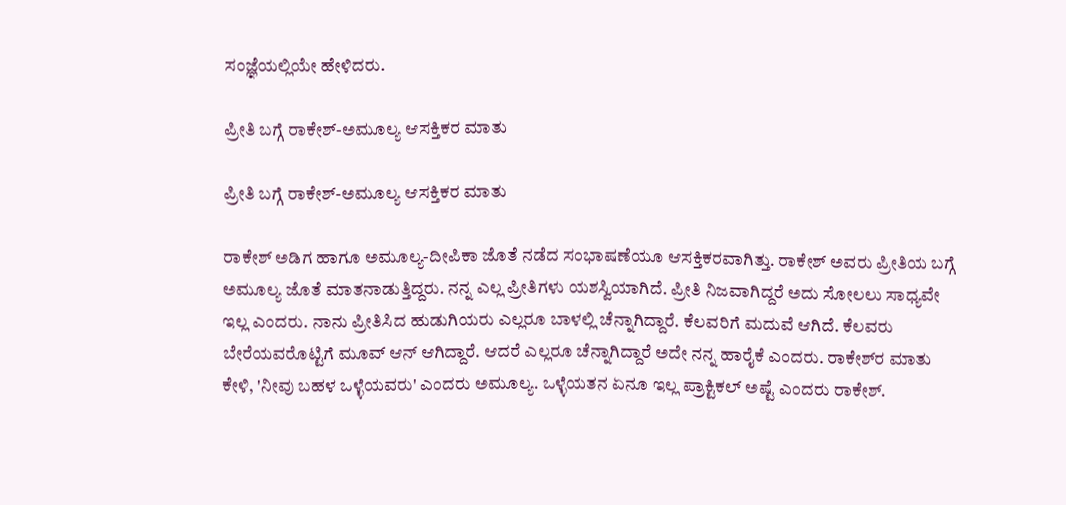ಸಂಜ್ಞೆಯಲ್ಲಿಯೇ ಹೇಳಿದರು.

ಪ್ರೀತಿ ಬಗ್ಗೆ ರಾಕೇಶ್-ಅಮೂಲ್ಯ ಆಸಕ್ತಿಕರ ಮಾತು

ಪ್ರೀತಿ ಬಗ್ಗೆ ರಾಕೇಶ್-ಅಮೂಲ್ಯ ಆಸಕ್ತಿಕರ ಮಾತು

ರಾಕೇಶ್ ಅಡಿಗ ಹಾಗೂ ಅಮೂಲ್ಯ-ದೀಪಿಕಾ ಜೊತೆ ನಡೆದ ಸಂಭಾಷಣೆಯೂ ಆಸಕ್ತಿಕರವಾಗಿತ್ತು. ರಾಕೇಶ್ ಅವರು ಪ್ರೀತಿಯ ಬಗ್ಗೆ ಅಮೂಲ್ಯ ಜೊತೆ ಮಾತನಾಡುತ್ತಿದ್ದರು. ನನ್ನ ಎಲ್ಲ ಪ್ರೀತಿಗಳು ಯಶಸ್ವಿಯಾಗಿದೆ. ಪ್ರೀತಿ ನಿಜವಾಗಿದ್ದರೆ ಅದು ಸೋಲಲು ಸಾಧ್ಯವೇ ಇಲ್ಲ ಎಂದರು. ನಾನು ಪ್ರೀತಿಸಿದ ಹುಡುಗಿಯರು ಎಲ್ಲರೂ ಬಾಳಲ್ಲಿ ಚೆನ್ನಾಗಿದ್ದಾರೆ. ಕೆಲವರಿಗೆ ಮದುವೆ ಆಗಿದೆ. ಕೆಲವರು ಬೇರೆಯವರೊಟ್ಟಿಗೆ ಮೂವ್ ಆನ್ ಆಗಿದ್ದಾರೆ. ಆದರೆ ಎಲ್ಲರೂ ಚೆನ್ನಾಗಿದ್ದಾರೆ ಅದೇ ನನ್ನ ಹಾರೈಕೆ ಎಂದರು. ರಾಕೇಶ್‌ರ ಮಾತು ಕೇಳಿ, 'ನೀವು ಬಹಳ ಒಳ್ಳೆಯವರು' ಎಂದರು ಅಮೂಲ್ಯ. ಒಳ್ಳೆಯತನ ಏನೂ ಇಲ್ಲ ಪ್ರಾಕ್ಟಿಕಲ್ ಅಷ್ಟೆ ಎಂದರು ರಾಕೇಶ್.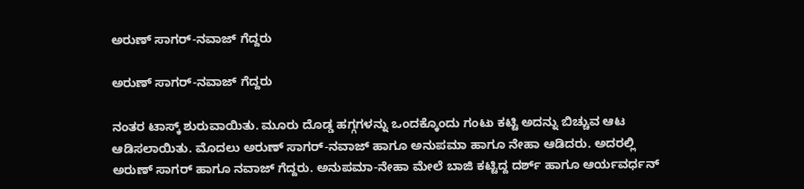ಅರುಣ್ ಸಾಗರ್-ನವಾಜ್ ಗೆದ್ದರು

ಅರುಣ್ ಸಾಗರ್-ನವಾಜ್ ಗೆದ್ದರು

ನಂತರ ಟಾಸ್ಕ್ ಶುರುವಾಯಿತು. ಮೂರು ದೊಡ್ಡ ಹಗ್ಗಗಳನ್ನು ಒಂದಕ್ಕೊಂದು ಗಂಟು ಕಟ್ಟಿ ಅದನ್ನು ಬಿಚ್ಚುವ ಆಟ ಆಡಿಸಲಾಯಿತು. ಮೊದಲು ಅರುಣ್ ಸಾಗರ್-ನವಾಜ್ ಹಾಗೂ ಅನುಪಮಾ ಹಾಗೂ ನೇಹಾ ಆಡಿದರು. ಅದರಲ್ಲಿ ಅರುಣ್ ಸಾಗರ್ ಹಾಗೂ ನವಾಜ್ ಗೆದ್ದರು. ಅನುಪಮಾ-ನೇಹಾ ಮೇಲೆ ಬಾಜಿ ಕಟ್ಟಿದ್ದ ದರ್ಶ್ ಹಾಗೂ ಆರ್ಯವರ್ಧನ್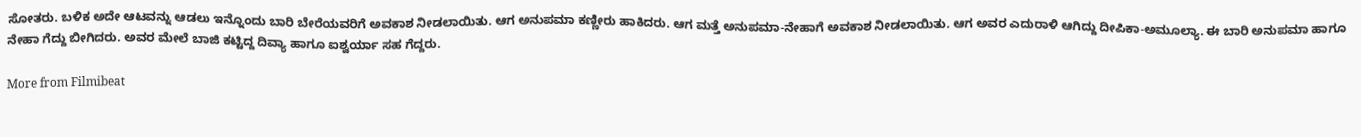ಸೋತರು. ಬಳಿಕ ಅದೇ ಆಟವನ್ನು ಆಡಲು ಇನ್ನೊಂದು ಬಾರಿ ಬೇರೆಯವರಿಗೆ ಅವಕಾಶ ನೀಡಲಾಯಿತು. ಆಗ ಅನುಪಮಾ ಕಣ್ಣೀರು ಹಾಕಿದರು. ಆಗ ಮತ್ತೆ ಅನುಪಮಾ-ನೇಹಾಗೆ ಅವಕಾಶ ನೀಡಲಾಯಿತು. ಆಗ ಅವರ ಎದುರಾಳಿ ಆಗಿದ್ದು ದೀಪಿಕಾ-ಅಮೂಲ್ಯಾ. ಈ ಬಾರಿ ಅನುಪಮಾ ಹಾಗೂ ನೇಹಾ ಗೆದ್ದು ಬೀಗಿದರು. ಅವರ ಮೇಲೆ ಬಾಜಿ ಕಟ್ಟಿದ್ದ ದಿವ್ಯಾ ಹಾಗೂ ಐಶ್ವರ್ಯಾ ಸಹ ಗೆದ್ದರು.

More from Filmibeat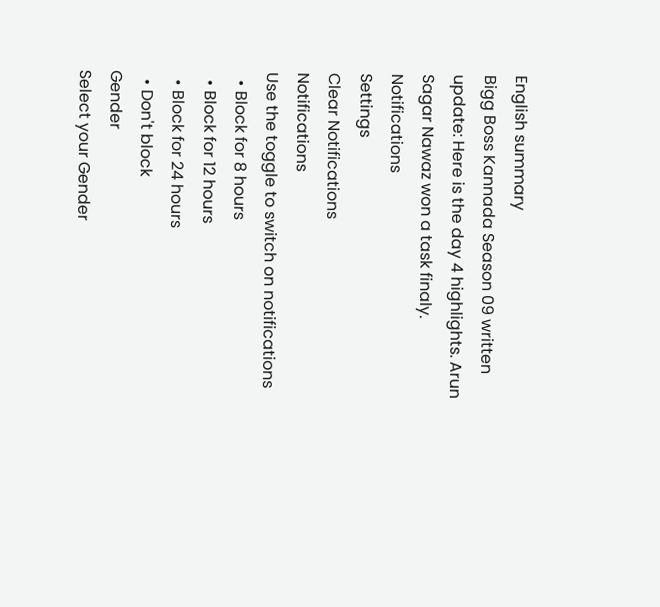English summary
Bigg Boss Kannada Season 09 written update: Here is the day 4 highlights. Arun Sagar Nawaz won a task finaly.
Notifications
Settings
Clear Notifications
Notifications
Use the toggle to switch on notifications
  • Block for 8 hours
  • Block for 12 hours
  • Block for 24 hours
  • Don't block
Gender
Select your Gender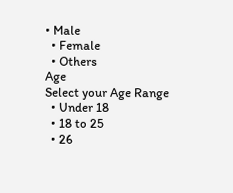• Male
  • Female
  • Others
Age
Select your Age Range
  • Under 18
  • 18 to 25
  • 26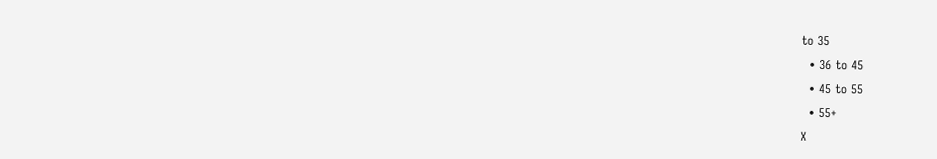to 35
  • 36 to 45
  • 45 to 55
  • 55+
X